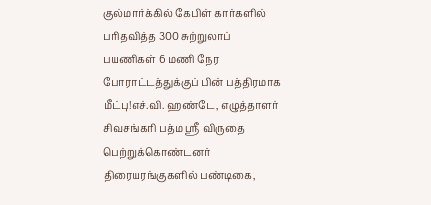குல்மார்க்கில் கேபிள் கார்களில் பரிதவித்த 300 சுற்றுலாப் பயணிகள் 6 மணி நேர போராட்டத்துக்குப் பின் பத்திரமாக மீட்பு!எச்.வி. ஹண்டே, எழுத்தாளர் சிவசங்கரி பத்ம ஸ்ரீ விருதை பெற்றுக்கொண்டனர் திரையரங்குகளில் பண்டிகை,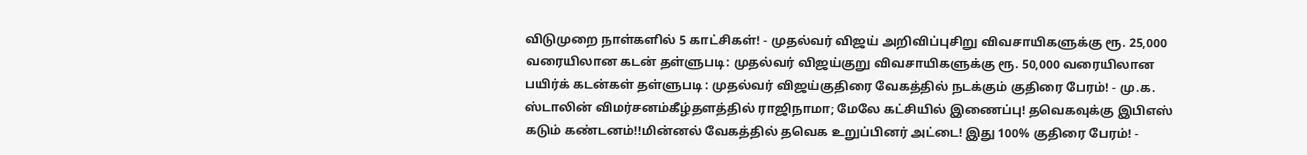விடுமுறை நாள்களில் 5 காட்சிகள்! - முதல்வர் விஜய் அறிவிப்புசிறு விவசாயிகளுக்கு ரூ. 25,000 வரையிலான கடன் தள்ளுபடி: முதல்வர் விஜய்குறு விவசாயிகளுக்கு ரூ. 50,000 வரையிலான பயிர்க் கடன்கள் தள்ளுபடி : முதல்வர் விஜய்குதிரை வேகத்தில் நடக்கும் குதிரை பேரம்! - மு.க. ஸ்டாலின் விமர்சனம்கீழ்தளத்தில் ராஜிநாமா; மேலே கட்சியில் இணைப்பு! தவெகவுக்கு இபிஎஸ் கடும் கண்டனம்!!மின்னல் வேகத்தில் தவெக உறுப்பினர் அட்டை! இது 100% குதிரை பேரம்! -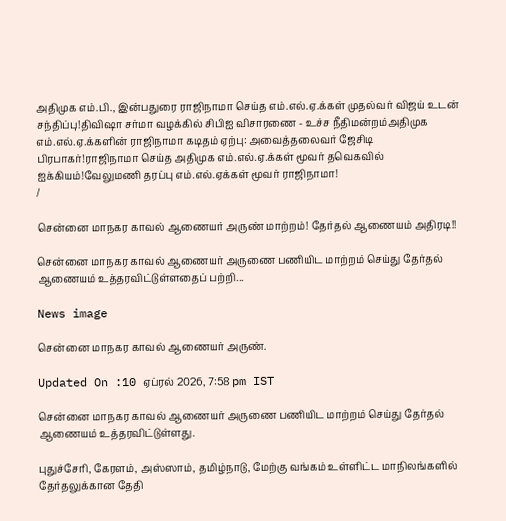அதிமுக எம்.பி., இன்பதுரை ராஜிநாமா செய்த எம்.எல்.ஏ.க்கள் முதல்வர் விஜய் உடன் சந்திப்பு!திவிஷா சர்மா வழக்கில் சிபிஐ விசாரணை - உச்ச நீதிமன்றம்அதிமுக எம்.எல்.ஏ.க்களின் ராஜிநாமா கடிதம் ஏற்பு: அவைத்தலைவர் ஜேசிடி பிரபாகர்!ராஜிநாமா செய்த அதிமுக எம்.எல்.ஏ.க்கள் மூவர் தவெகவில் ஐக்கியம்!வேலுமணி தரப்பு எம்.எல்.ஏக்கள் மூவர் ராஜிநாமா!
/

சென்னை மாநகர காவல் ஆணையர் அருண் மாற்றம்! தேர்தல் ஆணையம் அதிரடி!!

சென்னை மாநகர காவல் ஆணையர் அருணை பணியிட மாற்றம் செய்து தேர்தல் ஆணையம் உத்தரவிட்டுள்ளதைப் பற்றி...

News image

சென்னை மாநகர காவல் ஆணையர் அருண்.

Updated On :10 ஏப்ரல் 2026, 7:58 pm IST

சென்னை மாநகர காவல் ஆணையர் அருணை பணியிட மாற்றம் செய்து தேர்தல் ஆணையம் உத்தரவிட்டுள்ளது.

புதுச்சேரி, கேரளம், அஸ்ஸாம், தமிழ்நாடு, மேற்கு வங்கம் உள்ளிட்ட மாநிலங்களில் தேர்தலுக்கான தேதி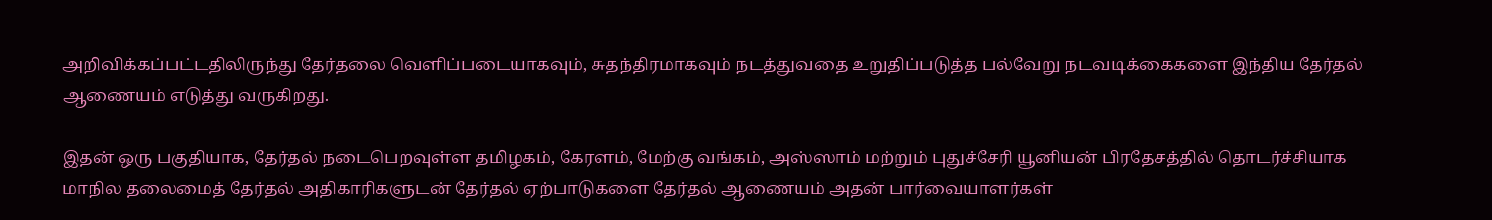அறிவிக்கப்பட்டதிலிருந்து தேர்தலை வெளிப்படையாகவும், சுதந்திரமாகவும் நடத்துவதை உறுதிப்படுத்த பல்வேறு நடவடிக்கைகளை இந்திய தேர்தல் ஆணையம் எடுத்து வருகிறது.

இதன் ஒரு பகுதியாக, தேர்தல் நடைபெறவுள்ள தமிழகம், கேரளம், மேற்கு வங்கம், அஸ்ஸாம் மற்றும் புதுச்சேரி யூனியன் பிரதேசத்தில் தொடர்ச்சியாக மாநில தலைமைத் தேர்தல் அதிகாரிகளுடன் தேர்தல் ஏற்பாடுகளை தேர்தல் ஆணையம் அதன் பார்வையாளர்கள்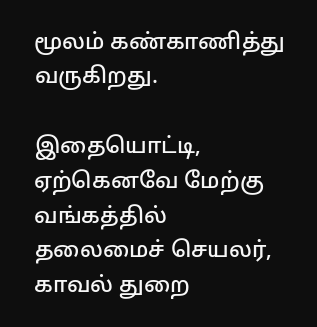மூலம் கண்காணித்து வருகிறது.

இதையொட்டி, ஏற்கெனவே மேற்கு வங்கத்தில் தலைமைச் செயலர், காவல் துறை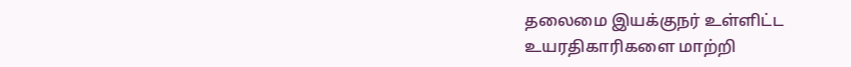தலைமை இயக்குநர் உள்ளிட்ட உயரதிகாரிகளை மாற்றி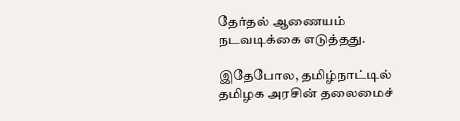தேர்தல் ஆணையம் நடவடிக்கை எடுத்தது.

இதேபோல, தமிழ்நாட்டில் தமிழக அரசின் தலைமைச்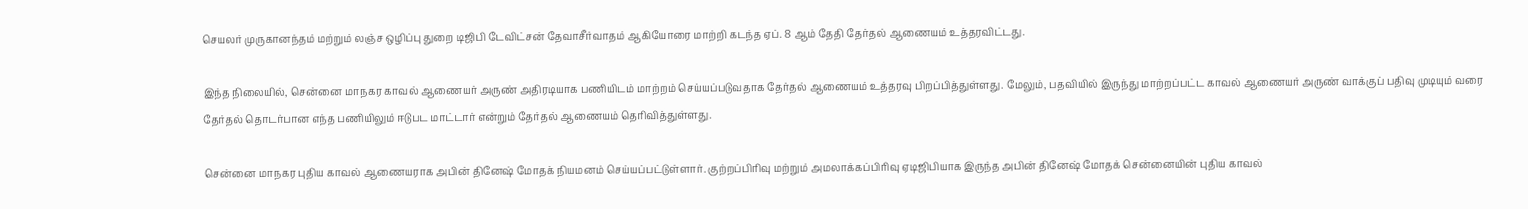செயலர் முருகானந்தம் மற்றும் லஞ்ச ஒழிப்பு துறை டிஜிபி டேவிட்சன் தேவாசீர்வாதம் ஆகியோரை மாற்றி கடந்த ஏப். 8 ஆம் தேதி தேர்தல் ஆணையம் உத்தரவிட்டது.

இந்த நிலையில், சென்னை மாநகர காவல் ஆணையர் அருண் அதிரடியாக பணியிடம் மாற்றம் செய்யப்படுவதாக தேர்தல் ஆணையம் உத்தரவு பிறப்பித்துள்ளது. மேலும், பதவியில் இருந்து மாற்றப்பட்ட காவல் ஆணையர் அருண் வாக்குப் பதிவு முடியும் வரை தேர்தல் தொடர்பான எந்த பணியிலும் ஈடுபட மாட்டார் என்றும் தேர்தல் ஆணையம் தெரிவித்துள்ளது.

சென்னை மாநகர புதிய காவல் ஆணையராக அபின் தினேஷ் மோதக் நியமனம் செய்யப்பட்டுள்ளார். குற்றப்பிரிவு மற்றும் அமலாக்கப்பிரிவு ஏடிஜிபியாக இருந்த அபின் தினேஷ் மோதக் சென்னையின் புதிய காவல்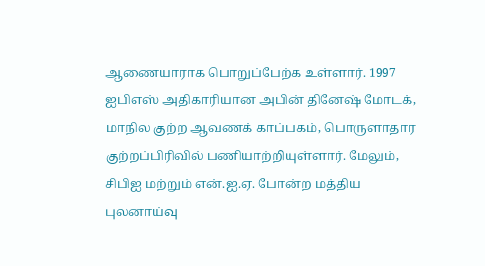ஆணையாராக பொறுப்பேற்க உள்ளார். 1997 ஐபிஎஸ் அதிகாரியான அபின் தினேஷ் மோடக், மாநில குற்ற ஆவணக் காப்பகம், பொருளாதார குற்றப்பிரிவில் பணியாற்றியுள்ளார். மேலும், சிபிஐ மற்றும் என்.ஐ.ஏ. போன்ற மத்திய புலனாய்வு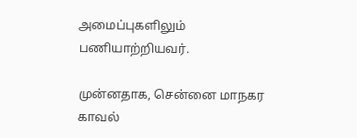அமைப்புகளிலும் பணியாற்றியவர்.

முன்னதாக, சென்னை மாநகர காவல்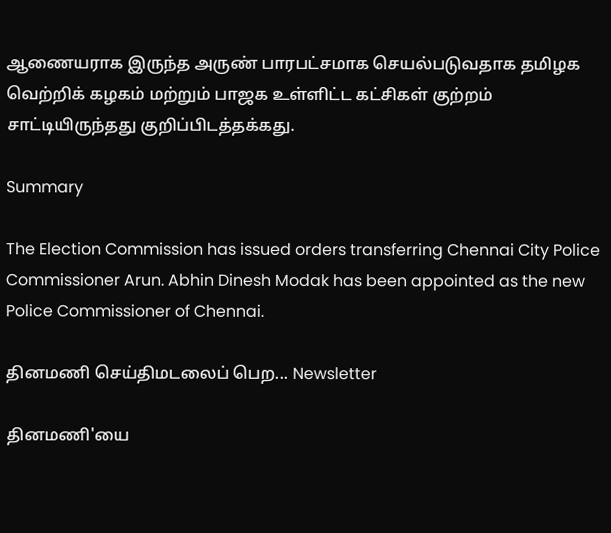ஆணையராக இருந்த அருண் பாரபட்சமாக செயல்படுவதாக தமிழக வெற்றிக் கழகம் மற்றும் பாஜக உள்ளிட்ட கட்சிகள் குற்றம் சாட்டியிருந்தது குறிப்பிடத்தக்கது.

Summary

The Election Commission has issued orders transferring Chennai City Police Commissioner Arun. Abhin Dinesh Modak has been appointed as the new Police Commissioner of Chennai.

தினமணி செய்திமடலைப் பெற... Newsletter

தினமணி'யை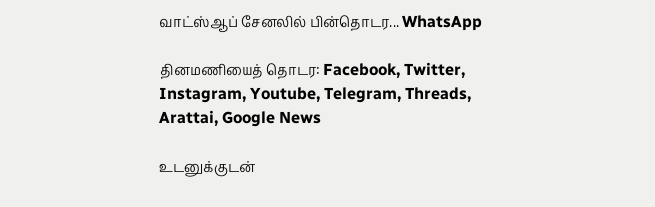வாட்ஸ்ஆப் சேனலில் பின்தொடர... WhatsApp

தினமணியைத் தொடர: Facebook, Twitter, Instagram, Youtube, Telegram, Threads, Arattai, Google News

உடனுக்குடன்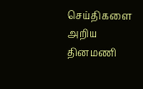செய்திகளை அறிய தினமணி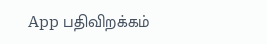App பதிவிறக்கம்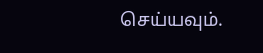செய்யவும்.